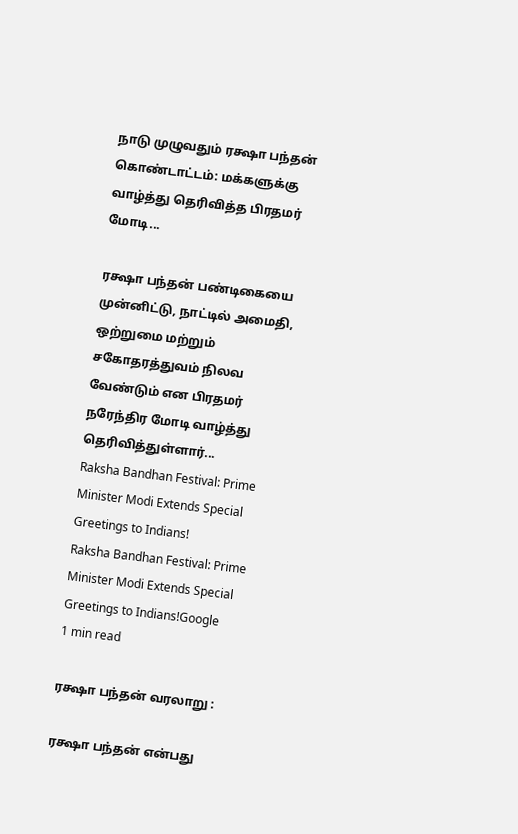நாடு முழுவதும் ரக்ஷா பந்தன் கொண்டாட்டம்: மக்களுக்கு வாழ்த்து தெரிவித்த பிரதமர் மோடி...

ரக்ஷா பந்தன் பண்டிகையை முன்னிட்டு, நாட்டில் அமைதி, ஒற்றுமை மற்றும் சகோதரத்துவம் நிலவ வேண்டும் என பிரதமர் நரேந்திர மோடி வாழ்த்து தெரிவித்துள்ளார்...
Raksha Bandhan Festival: Prime Minister Modi Extends Special Greetings to Indians!
Raksha Bandhan Festival: Prime Minister Modi Extends Special Greetings to Indians!Google
1 min read

ரக்ஷா பந்தன் வரலாறு :

ரக்ஷா பந்தன் என்பது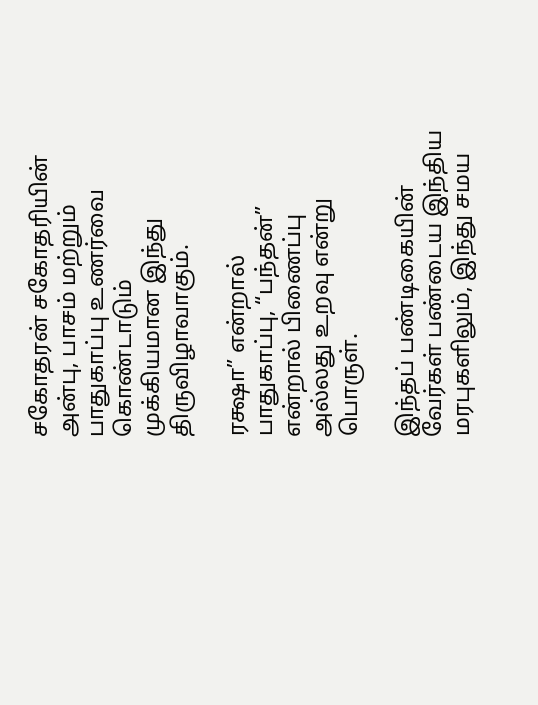சகோதரன் சகோதரியின் அன்பு, பாசம் மற்றும் பாதுகாப்பு உணர்வை கொண்டாடும் முக்கியமான இந்து திருவிழாவாகும்.

ரக்ஷா” என்றால் பாதுகாப்பு, “பந்தன்” என்றால் பிணைப்பு அல்லது உறவு என்று பொருள்.

இந்தப் பண்டிகையின் வேர்கள் பண்டைய இந்திய மரபுகளிலும், இந்து சமய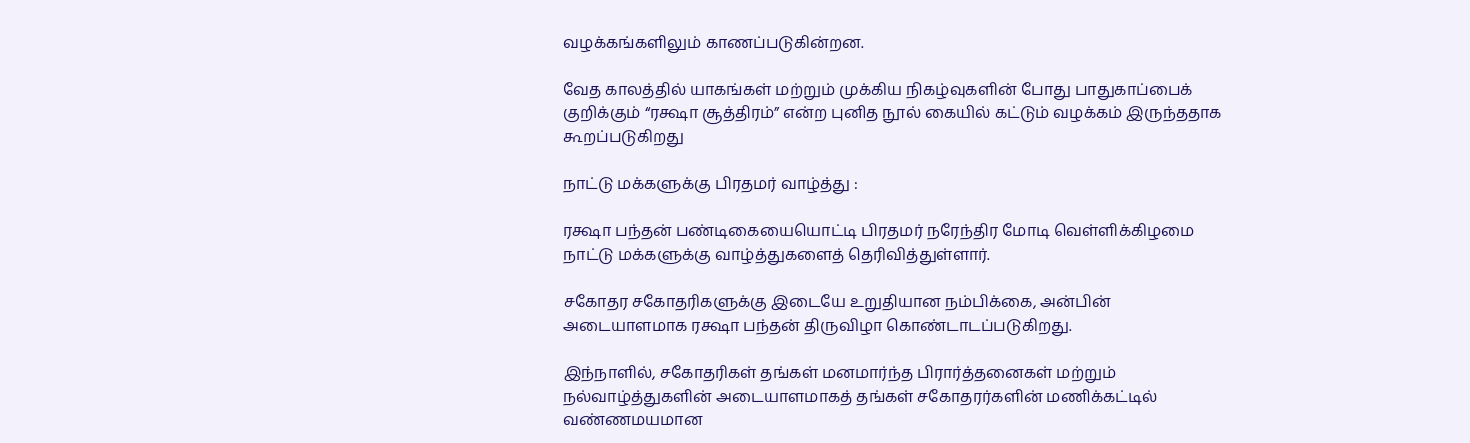வழக்கங்களிலும் காணப்படுகின்றன.

வேத காலத்தில் யாகங்கள் மற்றும் முக்கிய நிகழ்வுகளின் போது பாதுகாப்பைக் குறிக்கும் “ரக்ஷா சூத்திரம்” என்ற புனித நூல் கையில் கட்டும் வழக்கம் இருந்ததாக கூறப்படுகிறது

நாட்டு மக்களுக்கு பிரதமர் வாழ்த்து :

ரக்ஷா பந்தன் பண்டிகையையொட்டி பிரதமர் நரேந்திர மோடி வெள்ளிக்கிழமை நாட்டு மக்களுக்கு வாழ்த்துகளைத் தெரிவித்துள்ளார்.

சகோதர சகோதரிகளுக்கு இடையே உறுதியான நம்பிக்கை, அன்பின் அடையாளமாக ரக்ஷா பந்தன் திருவிழா கொண்டாடப்படுகிறது.

இந்நாளில், சகோதரிகள் தங்கள் மனமார்ந்த பிரார்த்தனைகள் மற்றும் நல்வாழ்த்துகளின் அடையாளமாகத் தங்கள் சகோதரர்களின் மணிக்கட்டில் வண்ணமயமான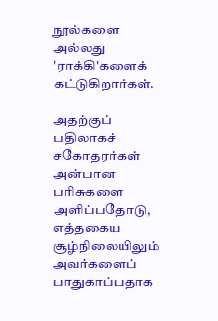நூல்களை அல்லது 'ராக்கி'களைக் கட்டுகிறார்கள்.

அதற்குப் பதிலாகச் சகோதரர்கள் அன்பான பரிசுகளை அளிப்பதோடு, எத்தகைய சூழ்நிலையிலும் அவர்களைப் பாதுகாப்பதாக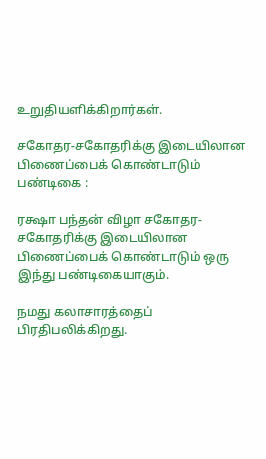உறுதியளிக்கிறார்கள்.

சகோதர-சகோதரிக்கு இடையிலான பிணைப்பைக் கொண்டாடும் பண்டிகை :

ரக்ஷா பந்தன் விழா சகோதர-சகோதரிக்கு இடையிலான பிணைப்பைக் கொண்டாடும் ஒரு இந்து பண்டிகையாகும்.

நமது கலாசாரத்தைப் பிரதிபலிக்கிறது.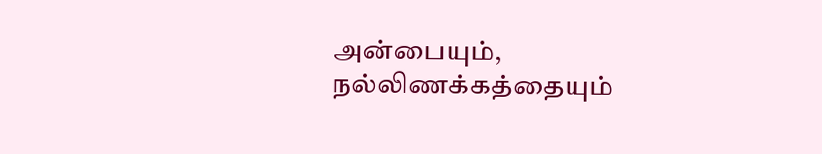அன்பையும், நல்லிணக்கத்தையும்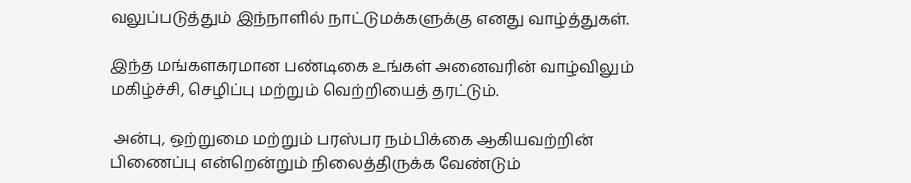வலுப்படுத்தும் இந்நாளில் நாட்டுமக்களுக்கு எனது வாழ்த்துகள்.

இந்த மங்களகரமான பண்டிகை உங்கள் அனைவரின் வாழ்விலும் மகிழ்ச்சி, செழிப்பு மற்றும் வெற்றியைத் தரட்டும்.

 அன்பு, ஒற்றுமை மற்றும் பரஸ்பர நம்பிக்கை ஆகியவற்றின் பிணைப்பு என்றென்றும் நிலைத்திருக்க வேண்டும்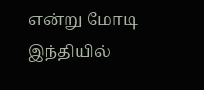என்று மோடி இந்தியில்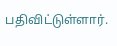பதிவிட்டுள்ளார்.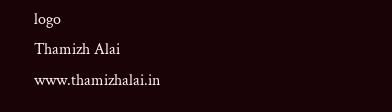logo
Thamizh Alai
www.thamizhalai.in